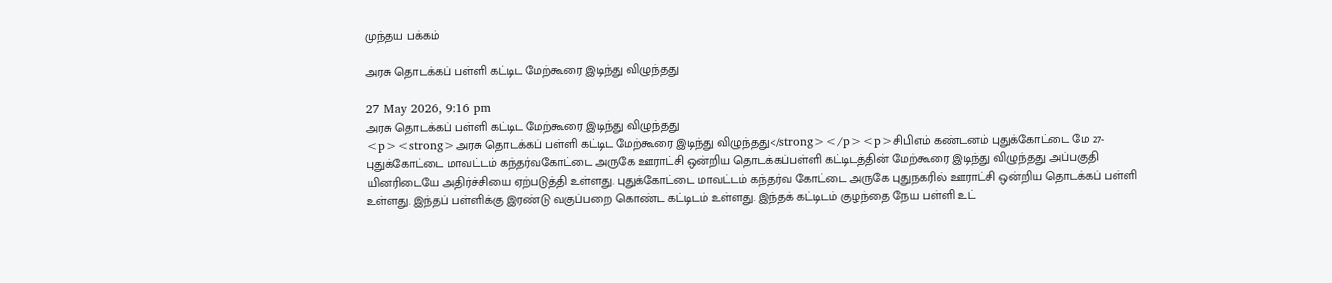முந்தய பக்கம்

அரசு தொடக்கப் பள்ளி கட்டிட மேற்கூரை இடிந்து விழுந்தது

27 May 2026, 9:16 pm
அரசு தொடக்கப் பள்ளி கட்டிட மேற்கூரை இடிந்து விழுந்தது
<p><strong>அரசு தொடக்கப் பள்ளி கட்டிட மேற்கூரை இடிந்து விழுந்தது</strong></p><p>சிபிஎம் கண்டனம் புதுக்கோட்டை மே 27- புதுக்கோட்டை மாவட்டம் கந்தர்வகோட்டை அருகே ஊராட்சி ஒன்றிய தொடக்கப்பள்ளி கட்டிடத்தின் மேற்கூரை இடிந்து விழுந்தது அப்பகுதி யினரிடையே அதிர்ச்சியை ஏற்படுத்தி உள்ளது. புதுக்கோட்டை மாவட்டம் கந்தர்வ கோட்டை அருகே புதுநகரில் ஊராட்சி ஒன்றிய தொடக்கப் பள்ளி உள்ளது. இந்தப் பள்ளிக்கு இரண்டு வகுப்பறை கொண்ட கட்டிடம் உள்ளது. இந்தக் கட்டிடம் குழந்தை நேய பள்ளி உட்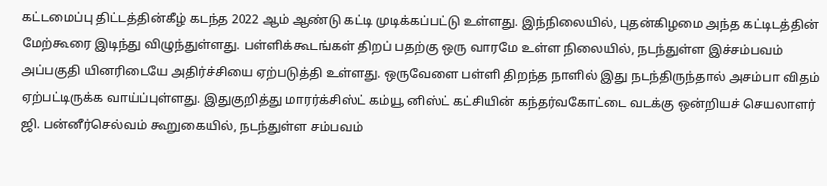கட்டமைப்பு திட்டத்தின்கீழ் கடந்த 2022 ஆம் ஆண்டு கட்டி முடிக்கப்பட்டு உள்ளது. இந்நிலையில், புதன்கிழமை அந்த கட்டிடத்தின் மேற்கூரை இடிந்து விழுந்துள்ளது. பள்ளிக்கூடங்கள் திறப் பதற்கு ஒரு வாரமே உள்ள நிலையில், நடந்துள்ள இச்சம்பவம் அப்பகுதி யினரிடையே அதிர்ச்சியை ஏற்படுத்தி உள்ளது. ஒருவேளை பள்ளி திறந்த நாளில் இது நடந்திருந்தால் அசம்பா விதம் ஏற்பட்டிருக்க வாய்ப்புள்ளது. இதுகுறித்து மாரர்க்சிஸ்ட் கம்யூ னிஸ்ட் கட்சியின் கந்தர்வகோட்டை வடக்கு ஒன்றியச் செயலாளர் ஜி. பன்னீர்செல்வம் கூறுகையில், நடந்துள்ள சம்பவம்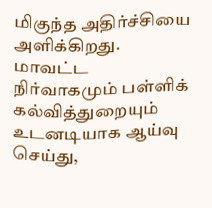மிகுந்த அதிர்ச்சியை அளிக்கிறது. மாவட்ட நிர்வாகமும் பள்ளிக் கல்வித்துறையும் உடனடியாக ஆய்வு செய்து,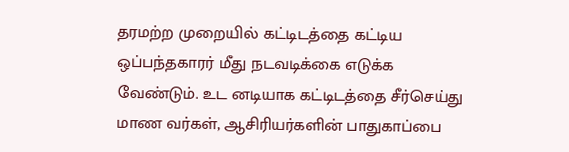தரமற்ற முறையில் கட்டிடத்தை கட்டிய ஒப்பந்தகாரர் மீது நடவடிக்கை எடுக்க வேண்டும். உட னடியாக கட்டிடத்தை சீர்செய்து மாண வர்கள், ஆசிரியர்களின் பாதுகாப்பை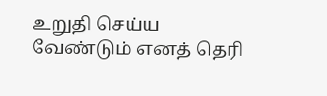உறுதி செய்ய வேண்டும் எனத் தெரி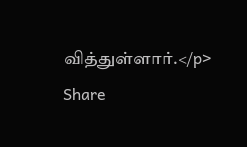வித்துள்ளார்.</p>
Share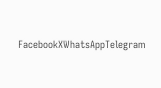FacebookXWhatsAppTelegram